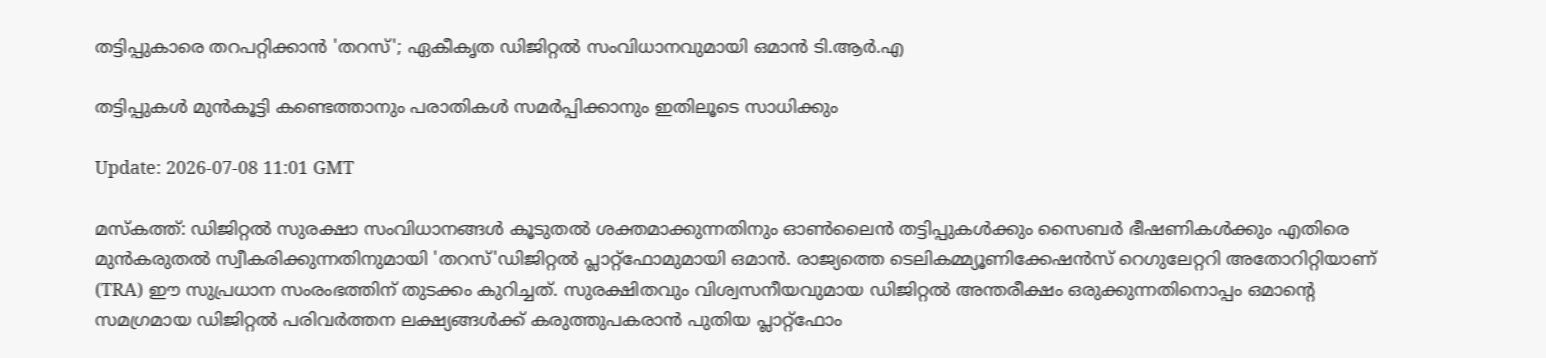തട്ടിപ്പുകാരെ തറപറ്റിക്കാൻ 'തറസ്'; ഏകീകൃത ഡിജിറ്റൽ സംവിധാനവുമായി ഒമാൻ ടി.ആർ.എ

തട്ടിപ്പുകൾ മുൻകൂട്ടി കണ്ടെത്താനും പരാതികൾ സമർപ്പിക്കാനും ഇതിലൂടെ സാധിക്കും

Update: 2026-07-08 11:01 GMT

മസ്കത്ത്: ഡിജിറ്റൽ സുരക്ഷാ സംവിധാനങ്ങൾ കൂടുതൽ ശക്തമാക്കുന്നതിനും ഓൺലൈൻ തട്ടിപ്പുകൾക്കും സൈബർ ഭീഷണികൾക്കും എതിരെ മുൻകരുതൽ സ്വീകരിക്കുന്നതിനുമായി 'തറസ്'ഡിജിറ്റൽ പ്ലാറ്റ്‌ഫോമുമായി ഒമാൻ. രാജ്യത്തെ ടെലികമ്മ്യൂണിക്കേഷൻസ് റെഗുലേറ്ററി അതോറിറ്റിയാണ് (TRA) ഈ സുപ്രധാന സംരംഭത്തിന് തുടക്കം കുറിച്ചത്. സുരക്ഷിതവും വിശ്വസനീയവുമായ ഡിജിറ്റൽ അന്തരീക്ഷം ഒരുക്കുന്നതിനൊപ്പം ഒമാന്റെ സമഗ്രമായ ഡിജിറ്റൽ പരിവർത്തന ലക്ഷ്യങ്ങൾക്ക് കരുത്തുപകരാൻ പുതിയ പ്ലാറ്റ്‌ഫോം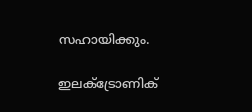സഹായിക്കും.

ഇലക്ട്രോണിക്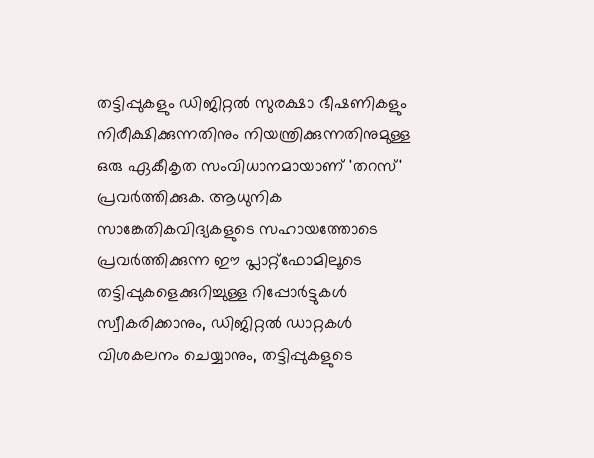തട്ടിപ്പുകളും ഡിജിറ്റൽ സുരക്ഷാ ഭീഷണികളും നിരീക്ഷിക്കുന്നതിനും നിയന്ത്രിക്കുന്നതിനുമുള്ള ഒരു ഏകീകൃത സംവിധാനമായാണ് 'തറസ്' പ്രവർത്തിക്കുക. ആധുനിക സാങ്കേതികവിദ്യകളുടെ സഹായത്തോടെ പ്രവർത്തിക്കുന്ന ഈ പ്ലാറ്റ്‌ഫോമിലൂടെ തട്ടിപ്പുകളെക്കുറിച്ചുള്ള റിപ്പോർട്ടുകൾ സ്വീകരിക്കാനും, ഡിജിറ്റൽ ഡാറ്റകൾ വിശകലനം ചെയ്യാനും, തട്ടിപ്പുകളുടെ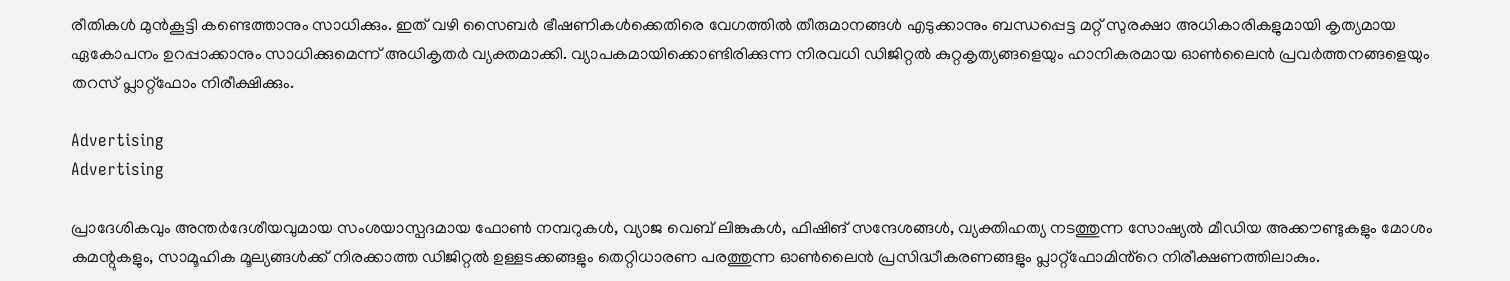രീതികൾ മുൻകൂട്ടി കണ്ടെത്താനും സാധിക്കും. ഇത് വഴി സൈബർ ഭീഷണികൾക്കെതിരെ വേഗത്തിൽ തീരുമാനങ്ങൾ എടുക്കാനും ബന്ധപ്പെട്ട മറ്റ് സുരക്ഷാ അധികാരികളുമായി കൃത്യമായ ഏകോപനം ഉറപ്പാക്കാനും സാധിക്കുമെന്ന് അധികൃതർ വ്യക്തമാക്കി. വ്യാപകമായിക്കൊണ്ടിരിക്കുന്ന നിരവധി ഡിജിറ്റൽ കുറ്റകൃത്യങ്ങളെയും ഹാനികരമായ ഓൺലൈൻ പ്രവർത്തനങ്ങളെയും തറസ് പ്ലാറ്റ്‌ഫോം നിരീക്ഷിക്കും.

Advertising
Advertising

പ്രാദേശികവും അന്തർദേശീയവുമായ സംശയാസ്പദമായ ഫോൺ നമ്പറുകൾ, വ്യാജ വെബ് ലിങ്കുകൾ, ഫിഷിങ് സന്ദേശങ്ങൾ, വ്യക്തിഹത്യ നടത്തുന്ന സോഷ്യൽ മീഡിയ അക്കൗണ്ടുകളും മോശം കമന്റുകളും, സാമൂഹിക മൂല്യങ്ങൾക്ക് നിരക്കാത്ത ഡിജിറ്റൽ ഉള്ളടക്കങ്ങളും തെറ്റിധാരണ പരത്തുന്ന ഓൺലൈൻ പ്രസിദ്ധീകരണങ്ങളും പ്ലാറ്റ്ഫോമിൻ്‍റെ നിരീക്ഷണത്തിലാകും.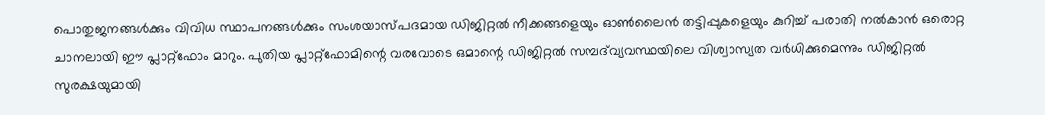പൊതുജനങ്ങൾക്കും വിവിധ സ്ഥാപനങ്ങൾക്കും സംശയാസ്പദമായ ഡിജിറ്റൽ നീക്കങ്ങളെയും ഓൺലൈൻ തട്ടിപ്പുകളെയും കുറിച്ച് പരാതി നൽകാൻ ഒരൊറ്റ ചാനലായി ഈ പ്ലാറ്റ്‌ഫോം മാറും. പുതിയ പ്ലാറ്റ്‌ഫോമിന്റെ വരവോടെ ഒമാന്റെ ഡിജിറ്റൽ സമ്പദ്‌വ്യവസ്ഥയിലെ വിശ്വാസ്യത വർധിക്കുമെന്നും ഡിജിറ്റൽ സുരക്ഷയുമായി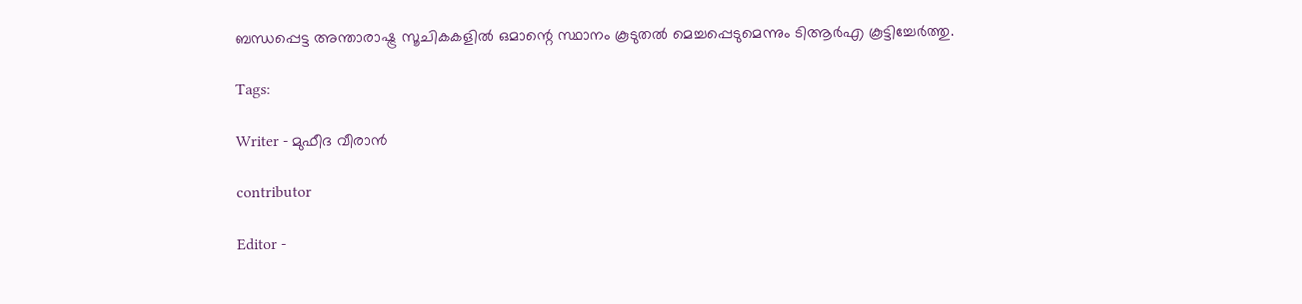ബന്ധപ്പെട്ട അന്താരാഷ്ട്ര സൂചികകളിൽ ഒമാന്റെ സ്ഥാനം കൂടുതൽ മെച്ചപ്പെടുമെന്നും ടിആർഎ കൂട്ടിച്ചേർത്തു.

Tags:

Writer - മുഫീദ വീരാൻ

contributor

Editor -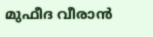മുഫീദ വീരാൻ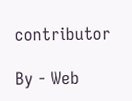contributor

By - Web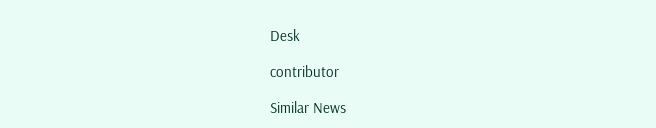Desk

contributor

Similar News